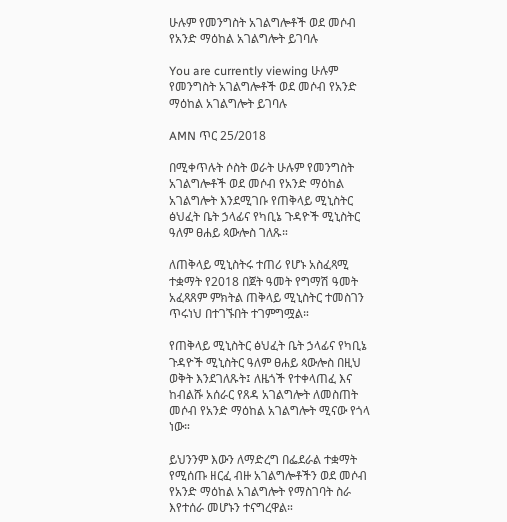ሁሉም የመንግስት አገልግሎቶች ወደ መሶብ የአንድ ማዕከል አገልግሎት ይገባሉ

You are currently viewing ሁሉም የመንግስት አገልግሎቶች ወደ መሶብ የአንድ ማዕከል አገልግሎት ይገባሉ

AMN ጥር 25/2018

በሚቀጥሉት ሶስት ወራት ሁሉም የመንግስት አገልግሎቶች ወደ መሶብ የአንድ ማዕከል አገልግሎት እንደሚገቡ የጠቅላይ ሚኒስትር ፅህፈት ቤት ኃላፊና የካቢኔ ጉዳዮች ሚኒስትር ዓለም ፀሐይ ጳውሎስ ገለጹ።

ለጠቅላይ ሚኒስትሩ ተጠሪ የሆኑ አስፈጻሚ ተቋማት የ2018 በጀት ዓመት የግማሽ ዓመት አፈጻጸም ምክትል ጠቅላይ ሚኒስትር ተመስገን ጥሩነህ በተገኙበት ተገምግሟል።

የጠቅላይ ሚኒስትር ፅህፈት ቤት ኃላፊና የካቢኔ ጉዳዮች ሚኒስትር ዓለም ፀሐይ ጳውሎስ በዚህ ወቅት እንደገለጹት፤ ለዜጎች የተቀላጠፈ እና ከብልሹ አሰራር የጸዳ አገልግሎት ለመስጠት መሶብ የአንድ ማዕከል አገልግሎት ሚናው የጎላ ነው።

ይህንንም እውን ለማድረግ በፌደራል ተቋማት የሚሰጡ ዘርፈ ብዙ አገልግሎቶችን ወደ መሶብ የአንድ ማዕከል አገልግሎት የማስገባት ስራ እየተሰራ መሆኑን ተናግረዋል።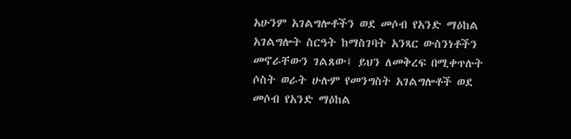አሁንም አገልግሎቶችን ወደ መሶብ የአንድ ማዕከል አገልግሎት ስርዓት ከማስገባት አንጻር ውስንነቶችን መኖራቸውን ገልጸው፤ ይህን ለመቅረፍ በሚቀጥሉት ሶስት ወራት ሁሉም የመንግስት አገልግሎቶች ወደ መሶብ የአንድ ማዕከል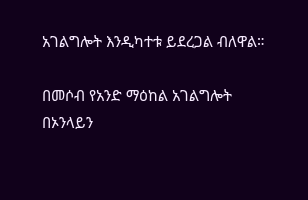አገልግሎት እንዲካተቱ ይደረጋል ብለዋል።

በመሶብ የአንድ ማዕከል አገልግሎት በኦንላይን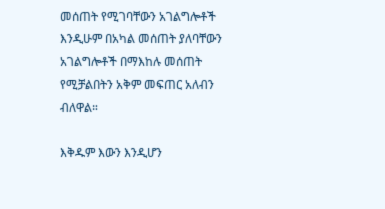መሰጠት የሚገባቸውን አገልግሎቶች እንዲሁም በአካል መሰጠት ያለባቸውን አገልግሎቶች በማእከሉ መሰጠት የሚቻልበትን አቅም መፍጠር አለብን ብለዋል።

እቅዱም እውን እንዲሆን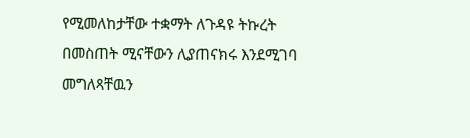የሚመለከታቸው ተቋማት ለጉዳዩ ትኩረት በመስጠት ሚናቸውን ሊያጠናክሩ እንደሚገባ መግለጻቸዉን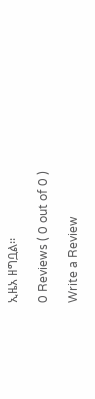ኢዜአ ዘግቧል፡፡

0 Reviews ( 0 out of 0 )

Write a Review